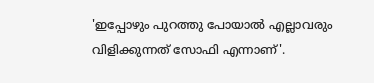'ഇപ്പോഴും പുറത്തു പോയാൽ എല്ലാവരും വിളിക്കുന്നത് സോഫി എന്നാണ്'.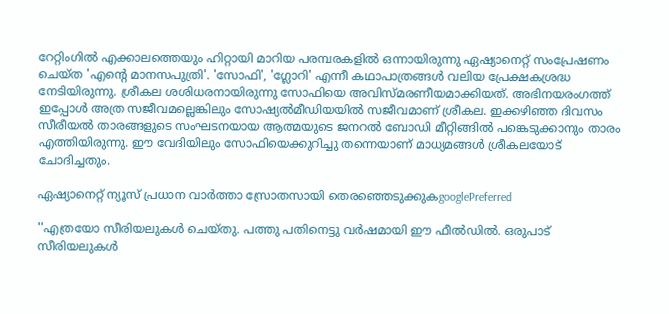റേറ്റിംഗില്‍ എക്കാലത്തെയും ഹിറ്റായി മാറിയ പരമ്പരകളില്‍ ഒന്നായിരുന്നു ഏഷ്യാനെറ്റ് സംപ്രേഷണം ചെയ്ത 'എന്‍റെ മാനസപുത്രി'. 'സോഫി', 'ഗ്ലോറി' എന്നീ കഥാപാത്രങ്ങള്‍ വലിയ പ്രേക്ഷകശ്രദ്ധ നേടിയിരുന്നു. ശ്രീകല ശശിധരനായിരുന്നു സോഫിയെ അവിസ്മരണീയമാക്കിയത്. അഭിനയരംഗത്ത് ഇപ്പോള്‍ അത്ര സജീവമല്ലെങ്കിലും സോഷ്യല്‍മീഡിയയില്‍ സജീവമാണ് ശ്രീകല. ഇക്കഴിഞ്ഞ ദിവസം സീരീയൽ താരങ്ങളുടെ സംഘടനയായ ആത്മയുടെ ജനറൽ ബോഡി മീറ്റിങ്ങിൽ പങ്കെടുക്കാനും താരം എത്തിയിരുന്നു. ഈ വേദിയിലും സോഫിയെക്കുറിച്ചു തന്നെയാണ് മാധ്യമങ്ങൾ ശ്രീകലയോട് ചോദിച്ചതും.

ഏഷ്യാനെറ്റ് ന്യൂസ് പ്രധാന വാർത്താ സ്രോതസായി തെരഞ്ഞെടുക്കുകgooglePreferred

''എത്രയോ സീരിയലുകൾ ചെയ്തു. പത്തു പതിനെട്ടു വർഷമായി ഈ ഫീൽഡിൽ. ഒരുപാട് സീരിയലുകൾ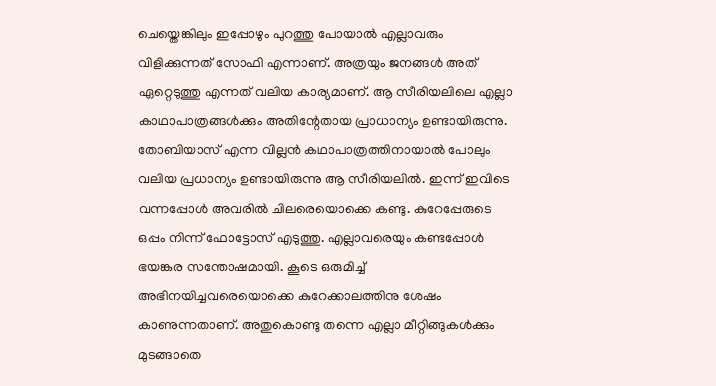ചെയ്തെങ്കിലും ഇപ്പോഴും പുറത്തു പോയാൽ എല്ലാവരും വിളിക്കുന്നത് സോഫി എന്നാണ്. അത്രയും ജനങ്ങൾ അത് ഏറ്റെടുത്തു എന്നത് വലിയ കാര്യമാണ്. ആ സീരിയലിലെ എല്ലാ കാഥാപാത്രങ്ങൾക്കും അതിന്റേതായ പ്രാധാന്യം ഉണ്ടായിരുന്നു. തോബിയാസ് എന്ന വില്ലൻ കഥാപാത്രത്തിനായാൽ പോലും വലിയ പ്രധാന്യം ഉണ്ടായിരുന്നു ആ സീരിയലിൽ. ഇന്ന് ഇവിടെ വന്നപ്പോൾ അവരിൽ ചിലരെയൊക്കെ കണ്ടു. കുറേപ്പേരുടെ ഒപ്പം നിന്ന് ഫോട്ടോസ് എടുത്തു. എല്ലാവരെയും കണ്ടപ്പോൾ ഭയങ്കര സന്തോഷമായി. കൂടെ ഒരുമിച്ച് അഭിനയിച്ചവരെയൊക്കെ കുറേക്കാലത്തിനു ശേഷം കാണുന്നതാണ്. അതുകൊണ്ടു തന്നെ എല്ലാ മീറ്റിങ്ങുകൾക്കും മുടങ്ങാതെ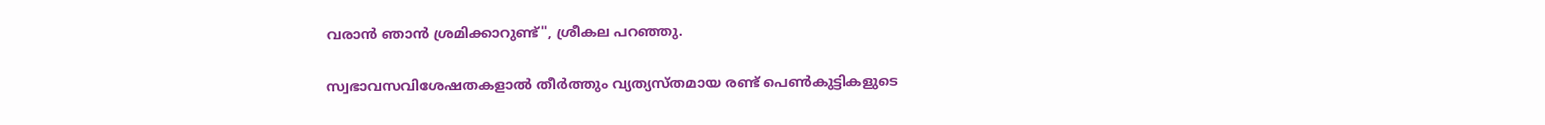വരാൻ ഞാൻ ശ്രമിക്കാറുണ്ട്'', ശ്രീകല പറ‍ഞ്ഞു.

സ്വഭാവസവിശേഷതകളാല്‍ തീര്‍ത്തും വ്യത്യസ്തമായ രണ്ട് പെണ്‍കുട്ടികളുടെ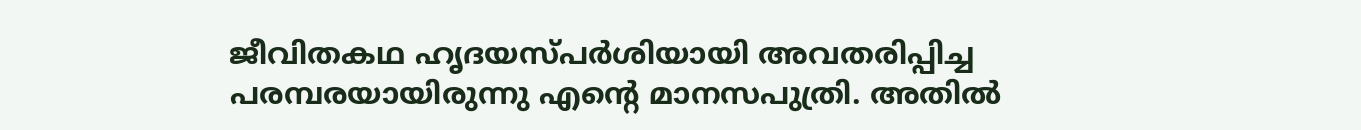ജീവിതകഥ ഹൃദയസ്പര്‍ശിയായി അവതരിപ്പിച്ച പരമ്പരയായിരുന്നു എന്‍റെ മാനസപുത്രി. അതില്‍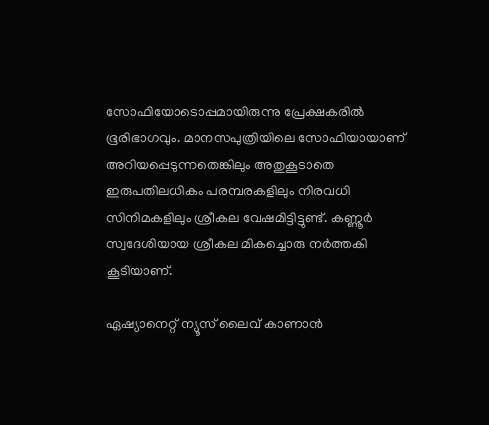സോഫിയോടൊപ്പമായിരുന്നു പ്രേക്ഷകരില്‍ ഭൂരിഭാഗവും. മാനസപുത്രിയിലെ സോഫിയായാണ് അറിയപ്പെടുന്നതെങ്കിലും അതുകൂടാതെ ഇരുപതിലധികം പരമ്പരകളിലും നിരവധി സിനിമകളിലും ശ്രീകല വേഷമിട്ടിട്ടുണ്ട്. കണ്ണൂർ സ്വദേശിയായ ശ്രീകല മികച്ചൊരു നർത്തകി കൂടിയാണ്.

ഏഷ്യാനെറ്റ് ന്യൂസ് ലൈവ് കാണാന്‍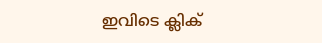ഇവിടെ ക്ലിക്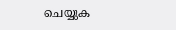ചെയ്യുക